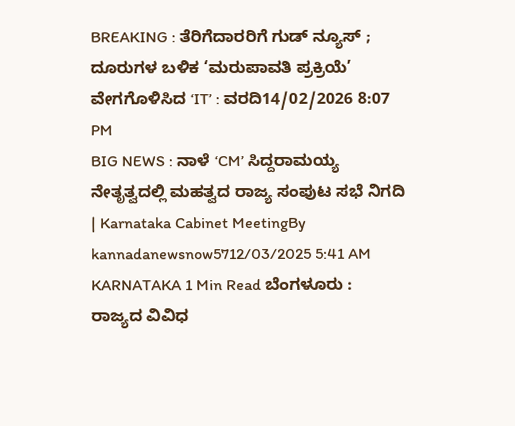BREAKING : ತೆರಿಗೆದಾರರಿಗೆ ಗುಡ್ ನ್ಯೂಸ್ ; ದೂರುಗಳ ಬಳಿಕ ‘ಮರುಪಾವತಿ ಪ್ರಕ್ರಿಯೆ’ ವೇಗಗೊಳಿಸಿದ ‘IT’ : ವರದಿ14/02/2026 8:07 PM
BIG NEWS : ನಾಳೆ ‘CM’ ಸಿದ್ದರಾಮಯ್ಯ ನೇತೃತ್ವದಲ್ಲಿ ಮಹತ್ವದ ರಾಜ್ಯ ಸಂಪುಟ ಸಭೆ ನಿಗದಿ | Karnataka Cabinet MeetingBy kannadanewsnow5712/03/2025 5:41 AM KARNATAKA 1 Min Read ಬೆಂಗಳೂರು : ರಾಜ್ಯದ ವಿವಿಧ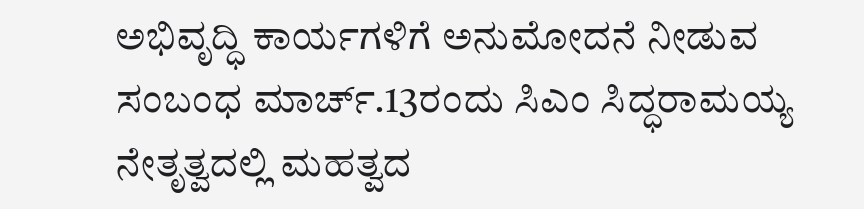ಅಭಿವೃದ್ಧಿ ಕಾರ್ಯಗಳಿಗೆ ಅನುಮೋದನೆ ನೀಡುವ ಸಂಬಂಧ ಮಾರ್ಚ್.13ರಂದು ಸಿಎಂ ಸಿದ್ಧರಾಮಯ್ಯ ನೇತೃತ್ವದಲ್ಲಿ ಮಹತ್ವದ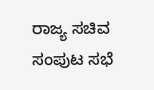ರಾಜ್ಯ ಸಚಿವ ಸಂಪುಟ ಸಭೆ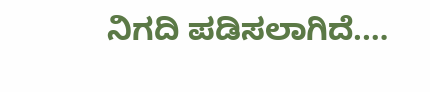ನಿಗದಿ ಪಡಿಸಲಾಗಿದೆ.…